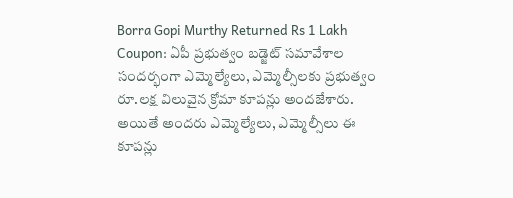Borra Gopi Murthy Returned Rs 1 Lakh Coupon: ఏపీ ప్రభుత్వం బడ్జెట్ సమావేశాల సందర్భంగా ఎమ్మెల్యేలు, ఎమ్మెల్సీలకు ప్రభుత్వం రూ.లక్ష విలువైన క్రోమా కూపన్లు అందజేశారు. అయితే అందరు ఎమ్మెల్యేలు, ఎమ్మెల్సీలు ఈ కూపన్లు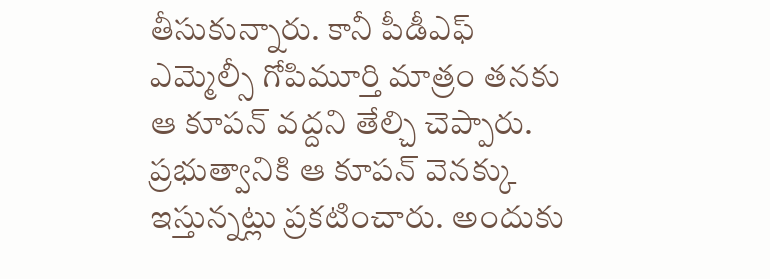తీసుకున్నారు. కానీ పీడీఎఫ్ ఎమ్మెల్సీ గోపిమూర్తి మాత్రం తనకు ఆ కూపన్ వద్దని తేల్చి చెప్పారు. ప్రభుత్వానికి ఆ కూపన్ వెనక్కు ఇస్తున్నట్లు ప్రకటించారు. అందుకు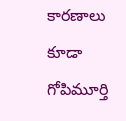కారణాలు కూడా గోపిమూర్తి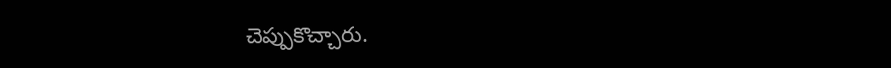చెప్పుకొచ్చారు.